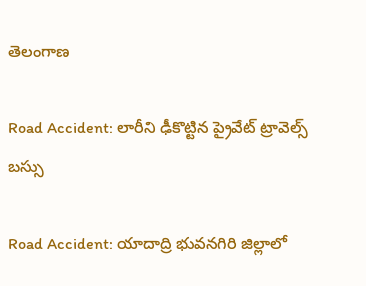తెలంగాణ

Road Accident: లారీని ఢీకొట్టిన ప్రైవేట్ ట్రావెల్స్ బస్సు

Road Accident: యాదాద్రి భువనగిరి జిల్లాలో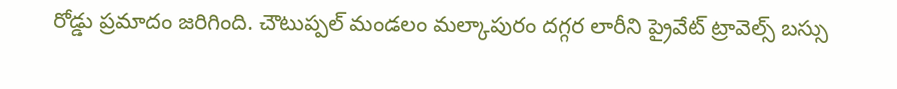రోడ్డు ప్రమాదం జరిగింది. చౌటుప్పల్ మండలం మల్కాపురం దగ్గర లారీని ప్రైవేట్ ట్రావెల్స్ బస్సు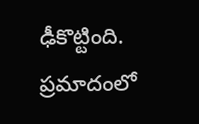ఢీకొట్టింది. ప్రమాదంలో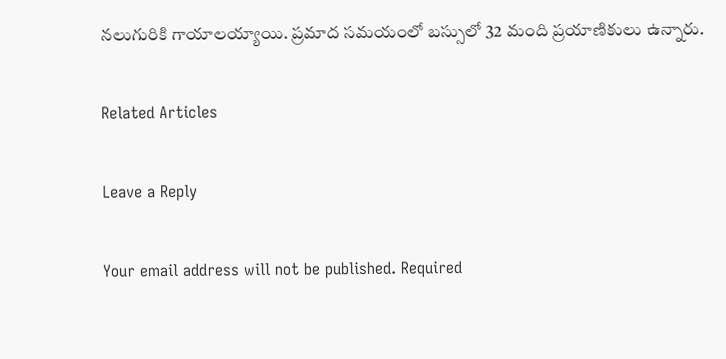నలుగురికి గాయాలయ్యాయి. ప్రమాద సమయంలో బస్సులో 32 మంది ప్రయాణికులు ఉన్నారు.

Related Articles

Leave a Reply

Your email address will not be published. Required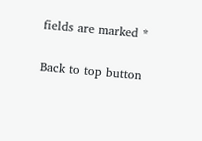fields are marked *

Back to top button